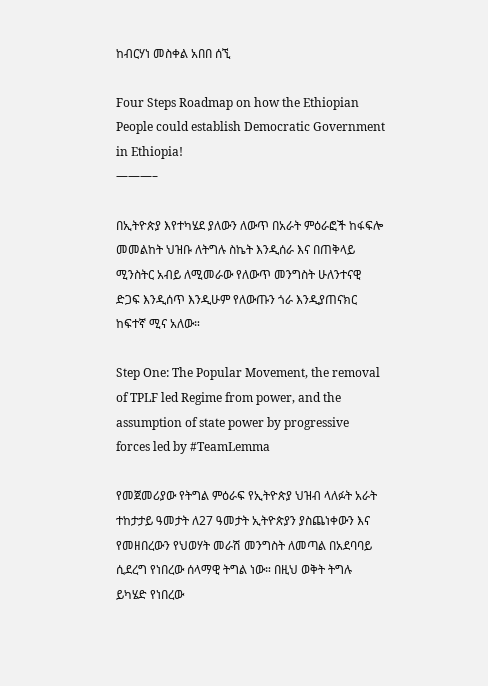ከብርሃነ መስቀል አበበ ሰኚ

Four Steps Roadmap on how the Ethiopian People could establish Democratic Government in Ethiopia!
———–

በኢትዮጵያ እየተካሄደ ያለውን ለውጥ በአራት ምዕራፎች ከፋፍሎ መመልከት ህዝቡ ለትግሉ ስኬት እንዲሰራ እና በጠቅላይ ሚንስትር አብይ ለሚመራው የለውጥ መንግስት ሁለንተናዊ ድጋፍ እንዲሰጥ እንዲሁም የለውጡን ጎራ እንዲያጠናክር ከፍተኛ ሚና አለው።

Step One: The Popular Movement, the removal of TPLF led Regime from power, and the assumption of state power by progressive forces led by #TeamLemma

የመጀመሪያው የትግል ምዕራፍ የኢትዮጵያ ህዝብ ላለፉት አራት ተከታታይ ዓመታት ለ27 ዓመታት ኢትዮጵያን ያስጨነቀውን እና የመዘበረውን የህወሃት መራሽ መንግስት ለመጣል በአደባባይ ሲደረግ የነበረው ሰላማዊ ትግል ነው። በዚህ ወቅት ትግሉ ይካሄድ የነበረው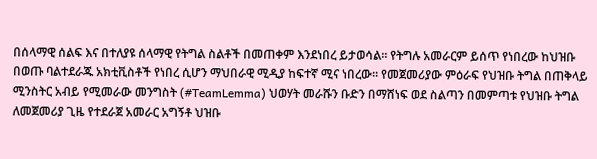በሰላማዊ ሰልፍ እና በተለያዩ ሰላማዊ የትግል ስልቶች በመጠቀም እንደነበረ ይታወሳል። የትግሉ አመራርም ይሰጥ የነበረው ከህዝቡ በወጡ ባልተደራጁ አክቲቪስቶች የነበረ ሲሆን ማህበራዊ ሚዲያ ከፍተኛ ሚና ነበረው። የመጀመሪያው ምዕራፍ የህዝቡ ትግል በጠቅላይ ሚንስትር አብይ የሚመራው መንግስት (#TeamLemma) ህወሃት መራሹን ቡድን በማሸነፍ ወደ ስልጣን በመምጣቱ የህዝቡ ትግል ለመጀመሪያ ጊዜ የተደራጀ አመራር አግኝቶ ህዝቡ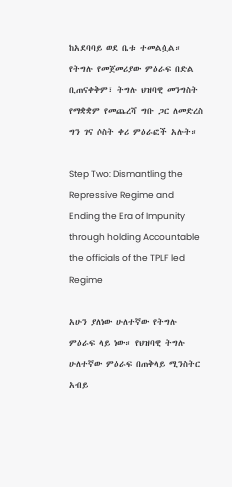ከአደባባይ ወደ ቤቱ ተመልሷል። የትግሉ የመጀመሪያው ምዕራፍ በድል ቢጠናቀቅም፣ ትግሉ ህዝባዊ መንግስት የማቋቋም የመጨረሻ ግቡ ጋር ለመድረስ ግን ገና ሶስት ቀሪ ምዕራፎች አሉት።

Step Two: Dismantling the Repressive Regime and Ending the Era of Impunity through holding Accountable the officials of the TPLF led Regime

አሁን ያለነው ሁለተኛው የትግሉ ምዕራፍ ላይ ነው። የህዝባዊ ትግሉ ሁለተኛው ምዕራፍ በጠቅላይ ሚንስትር አብይ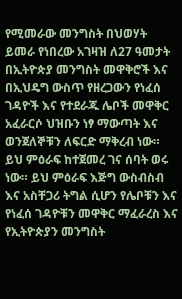የሚመራው መንግስት በህወሃት ይመራ የነበረው አገዛዝ ለ27 ዓመታት በኢትዮጵያ መንግስት መዋቅሮች እና በኢህዴግ ውስጥ የዘረጋውን የነፈሰ ገዳዮች እና የተደራጁ ሌቦች መዋቅር አፈራርሶ ህዝቡን ነፃ ማውጣት እና ወንጀለኞቹን ለፍርድ ማቅረብ ነው። ይህ ምዕራፍ ከተጀመረ ገና ሰባት ወሩ ነው። ይህ ምዕራፍ እጅግ ውስብስብ እና አስቸጋሪ ትግል ሲሆን የሌቦቹን እና የነፈሰ ገዳዮቹን መዋቅር ማፈራረስ እና የኢትዮጵያን መንግስት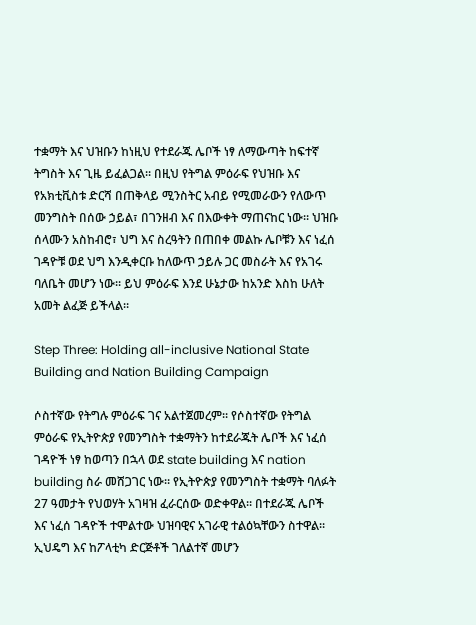ተቋማት እና ህዝቡን ከነዚህ የተደራጁ ሌቦች ነፃ ለማውጣት ከፍተኛ ትግስት እና ጊዜ ይፈልጋል። በዚህ የትግል ምዕራፍ የህዝቡ እና የአክቲቪስቱ ድርሻ በጠቅላይ ሚንስትር አብይ የሚመራውን የለውጥ መንግስት በሰው ኃይል፣ በገንዘብ እና በእውቀት ማጠናከር ነው። ህዝቡ ሰላሙን አስከብሮ፣ ህግ እና ስረዓትን በጠበቀ መልኩ ሌቦቹን እና ነፈሰ ገዳዮቹ ወደ ህግ እንዲቀርቡ ከለውጥ ኃይሉ ጋር መስራት እና የአገሩ ባለቤት መሆን ነው። ይህ ምዕራፍ እንደ ሁኔታው ከአንድ እስከ ሁለት አመት ልፈጅ ይችላል።

Step Three: Holding all-inclusive National State Building and Nation Building Campaign

ሶስተኛው የትግሉ ምዕራፍ ገና አልተጀመረም። የሶስተኛው የትግል ምዕራፍ የኢትዮጵያ የመንግስት ተቋማትን ከተደራጁት ሌቦች እና ነፈሰ ገዳዮች ነፃ ከወጣን በኋላ ወደ state building እና nation building ስራ መሸጋገር ነው። የኢትዮጵያ የመንግስት ተቋማት ባለፉት 27 ዓመታት የህወሃት አገዛዝ ፈራርሰው ወድቀዋል። በተደራጁ ሌቦች እና ነፈሰ ገዳዮች ተሞልተው ህዝባዊና አገራዊ ተልዕኳቸውን ስተዋል። ኢህዴግ እና ከፖላቲካ ድርጅቶች ገለልተኛ መሆን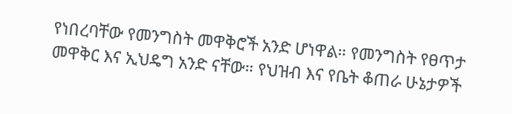የነበረባቸው የመንግስት መዋቅሮች አንድ ሆነዋል። የመንግስት የፀጥታ መዋቅር እና ኢህዴግ አንድ ናቸው። የህዝብ እና የቤት ቆጠራ ሁኔታዎች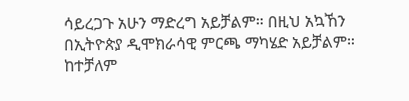ሳይረጋጉ አሁን ማድረግ አይቻልም። በዚህ አኳኸን በኢትዮጵያ ዲሞክራሳዊ ምርጫ ማካሄድ አይቻልም። ከተቻለም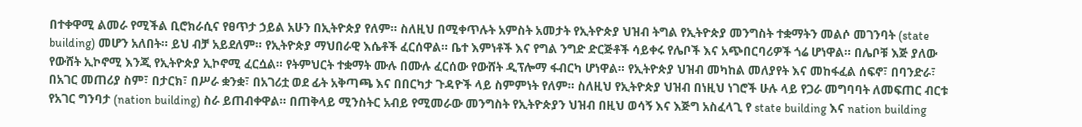በተቀዋሚ ልመራ የሚችል ቢሮክራሲና የፀጥታ ኃይል አሁን በኢትዮጵያ የለም። ስለዚህ በሚቀጥሉት አምስት አመታት የኢትዮጵያ ህዝብ ትግል የኢትዮጵያ መንግስት ተቋማትን መልሶ መገንባት (state building) መሆን አለበት። ይህ ብቻ አይደለም። የኢትዮጵያ ማህበራዊ እሴቶች ፈርሰዋል። ቤተ እምነቶች እና የግል ንግድ ድርጅቶች ሳይቀሩ የሌቦች እና አጭበርባሪዎች ጎሬ ሆነዋል። በሌቦቹ እጅ ያለው የውሸት ኢኮኖሚ እንጂ የኢትዮጵያ ኢኮኖሚ ፈርሷል። የትምህርት ተቋማት ሙሉ በሙሉ ፈርሰው የውሸት ዲፕሎማ ፋብርካ ሆነዋል። የኢትዮጵያ ህዝብ መካከል መለያየት እና መከፋፈል ሰፍኖ፣ በባንድራ፣ በአገር መጠሪያ ስም፣ በታርክ፣ በሥራ ቋንቋ፣ በአገሪቷ ወደ ፊት አቅጣጫ እና በበርካታ ጉዳዮች ላይ ስምምነት የለም። ስለዚህ የኢትዮጵያ ህዝብ በነዚህ ነገሮች ሁሉ ላይ የጋራ መግባባት ለመፍጠር ብርቱ የአገር ግንባታ (nation building) ስራ ይጠብቀዋል። በጠቅላይ ሚንስትር አብይ የሚመራው መንግስት የኢትዮጵያን ህዝብ በዚህ ወሳኝ እና እጅግ አስፈላጊ የ state building እና nation building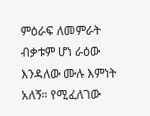ምዕራፍ ለመምራት ብቃቱም ሆነ ራዕው እንዳለው ሙሉ እምነት አለኝ። የሚፈለገው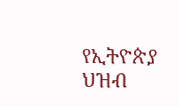የኢትዮጵያ ህዝብ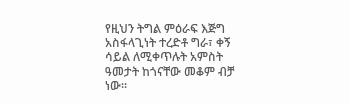የዚህን ትግል ምዕራፍ እጅግ አስፋላጊነት ተረድቶ ግራ፣ ቀኝ ሳይል ለሚቀጥሉት አምስት ዓመታት ከጎናቸው መቆም ብቻ ነው።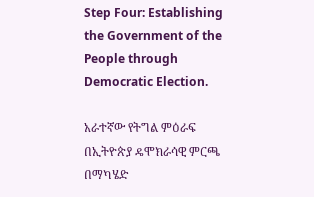Step Four: Establishing the Government of the People through Democratic Election.

አራተኛው የትግል ምዕራፍ በኢትዮጵያ ዴሞክራሳዊ ምርጫ በማካሄድ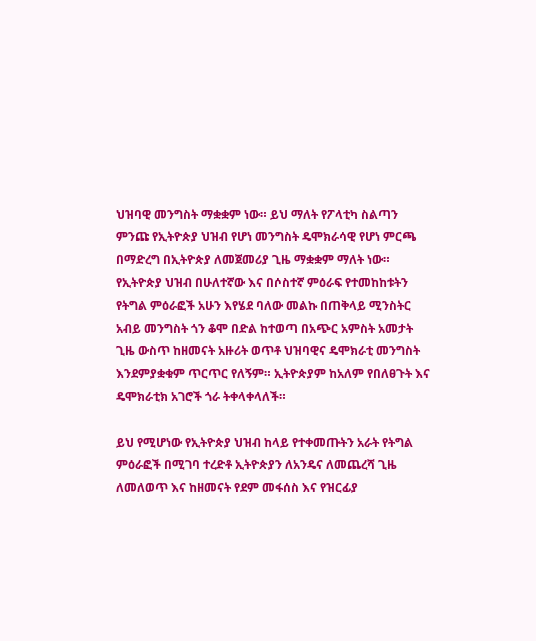ህዝባዊ መንግስት ማቋቋም ነው። ይህ ማለት የፖላቲካ ስልጣን ምንጩ የኢትዮጵያ ህዝብ የሆነ መንግስት ዴሞክራሳዊ የሆነ ምርጫ በማድረግ በኢትዮጵያ ለመጀመሪያ ጊዜ ማቋቋም ማለት ነው። የኢትዮጵያ ህዝብ በሁለተኛው እና በሶስተኛ ምዕራፍ የተመከከቱትን የትግል ምዕራፎች አሁን እየሄደ ባለው መልኩ በጠቅላይ ሚንስትር አብይ መንግስት ጎን ቆሞ በድል ከተወጣ በአጭር አምስት አመታት ጊዜ ውስጥ ከዘመናት አዙሪት ወጥቶ ህዝባዊና ዴሞክራቲ መንግስት እንደምያቋቁም ጥርጥር የለኝም። ኢትዮጵያም ከአለም የበለፀጉት እና ዴሞክራቲክ አገሮች ጎራ ትቀላቀላለች።

ይህ የሚሆነው የኢትዮጵያ ህዝብ ከላይ የተቀመጡትን አራት የትግል ምዕራፎች በሚገባ ተረድቶ ኢትዮጵያን ለአንዴና ለመጨረሻ ጊዜ ለመለወጥ እና ከዘመናት የደም መፋሰስ እና የዝርፊያ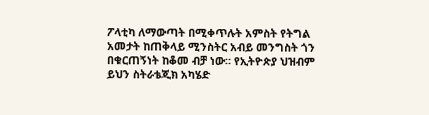ፖላቲካ ለማውጣት በሚቀጥሉት አምስት የትግል አመታት ከጠቅላይ ሚንስትር አብይ መንግስት ጎን በቁርጠኝነት ከቆመ ብቻ ነው። የኢትዮጵያ ህዝብም ይህን ስትራቴጂክ አካሄድ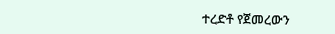ተረድቶ የጀመረውን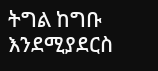ትግል ከግቡ እንደሚያደርስ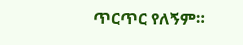ጥርጥር የለኝም።